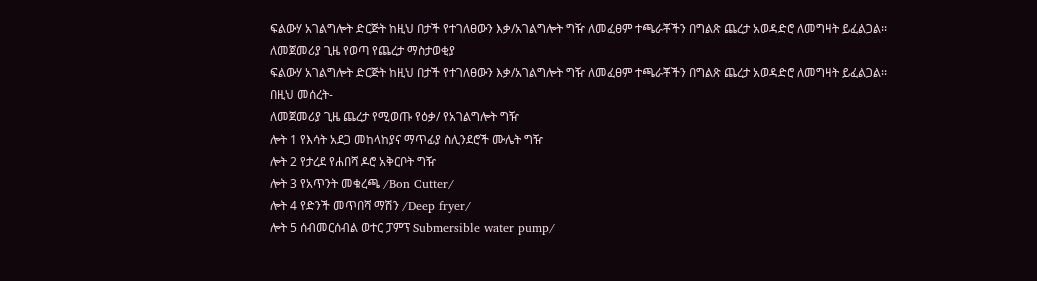ፍልውሃ አገልግሎት ድርጅት ከዚህ በታች የተገለፀውን እቃ/አገልግሎት ግዥ ለመፈፀም ተጫራቾችን በግልጽ ጨረታ አወዳድሮ ለመግዛት ይፈልጋል፡፡
ለመጀመሪያ ጊዜ የወጣ የጨረታ ማስታወቂያ
ፍልውሃ አገልግሎት ድርጅት ከዚህ በታች የተገለፀውን እቃ/አገልግሎት ግዥ ለመፈፀም ተጫራቾችን በግልጽ ጨረታ አወዳድሮ ለመግዛት ይፈልጋል፡፡
በዚህ መሰረት-
ለመጀመሪያ ጊዜ ጨረታ የሚወጡ የዕቃ/ የአገልግሎት ግዥ
ሎት 1 የእሳት አደጋ መከላከያና ማጥፊያ ስሊንደሮች ሙሌት ግዥ
ሎት 2 የታረደ የሐበሻ ዶሮ አቅርቦት ግዥ
ሎት 3 የአጥንት መቁረጫ /Bon Cutter/
ሎት 4 የድንች መጥበሻ ማሽን /Deep fryer/
ሎት 5 ሰብመርሰብል ወተር ፓምፕ Submersible water pump/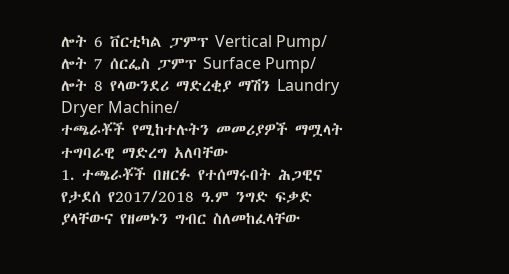ሎት 6 ቨርቲካል ፓምፕ Vertical Pump/
ሎት 7 ሰርፌስ ፓምፕ Surface Pump/
ሎት 8 የላውንደሪ ማድረቂያ ማሽን Laundry Dryer Machine/
ተጫራቾች የሚከተሉትን መመሪያዎች ማሟላት ተግባራዊ ማድረግ አለባቸው
1. ተጫራቾች በዘርፉ የተሰማሩበት ሕጋዊና የታደሰ የ2017/2018 ዓ.ም ንግድ ፍቃድ ያላቸውና የዘመኑን ግብር ስለመከፈላቸው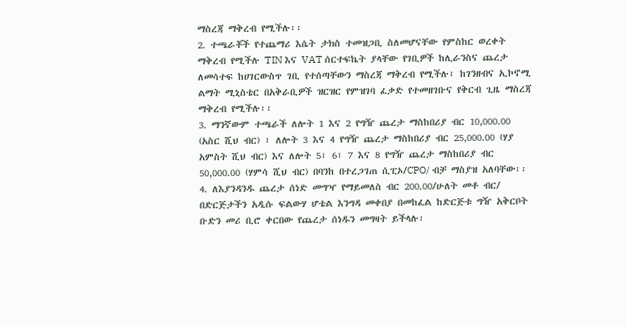ማስረጃ ማቅረብ የሚችሉ፡፡
2. ተጫራቾች የተጨማሪ እሴት ታክስ ተመዝጋቢ ስለመሆናቸው የምስከር ወረቀት ማቅረብ የሚችሉ TIN እና VAT ሰርተፍኬት ያላቸው የገቢዎች ከሊራንስና ጨረታ ለመሳተፍ ከሀገርውስጥ ገቢ የተሰጣቸውን ማስረጃ ማቅረብ የሚችሉ፣ ከገንዘብና ኢኮኖሚ ልማት ሚኒስቴር በአቅራቢዎች ዝርዝር የምዝገባ ፈቃድ የተመዘገቡና የቅርብ ጊዜ ማስረጃ ማቅረብ የሚችሉ፡፡
3. ማንኛውም ተጫራች ለሎት 1 እና 2 የግዥ ጨረታ ማስከበሪያ ብር 10,000.00 (አስር ሺህ ብር) ፣ ለሎት 3 እና 4 የግዥ ጨረታ ማስከበሪያ ብር 25,000.00 (ሃያ አምስት ሺህ ብር) እና ለሎት 5፣ 6፣ 7 እና 8 የግዥ ጨረታ ማስከበሪያ ብር 50,000.00 (ሃምሳ ሺህ ብር) በባንከ በተረጋገጠ ሲፒኦ/CPO/ ብቻ ማስያዝ አለባቸው፡፡
4. ለእያንዳንዱ ጨረታ ሰነድ መግዣ የማይመለስ ብር 200.00/ሁለት መቶ ብር/ በድርጅታችን አዲሱ ፍልውሃ ሆቴል እንግዳ መቀበያ በመከፈል ከድርጅቱ ግዥ አቅርቦት ቡድን መሪ ቢሮ ቀርበው የጨረታ ሰነዱን መግዛት ይችላሉ፡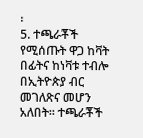፡
5. ተጫራቾች የሚሰጡት ዋጋ ከቫት በፊትና ከነቫቱ ተብሎ በኢትዮጵያ ብር መገለጽና መሆን አለበት። ተጫራቾች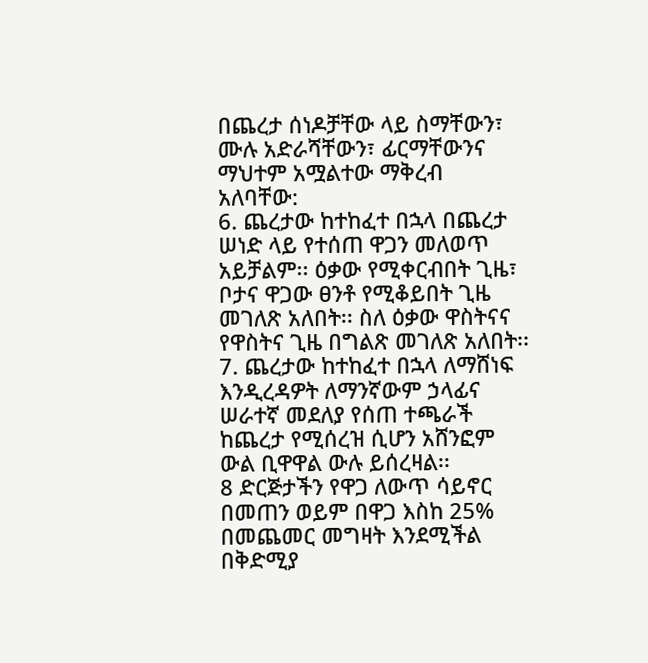በጨረታ ሰነዶቻቸው ላይ ስማቸውን፣ ሙሉ አድራሻቸውን፣ ፊርማቸውንና ማህተም አሟልተው ማቅረብ አለባቸው:
6. ጨረታው ከተከፈተ በኋላ በጨረታ ሠነድ ላይ የተሰጠ ዋጋን መለወጥ አይቻልም፡፡ ዕቃው የሚቀርብበት ጊዜ፣ ቦታና ዋጋው ፀንቶ የሚቆይበት ጊዜ መገለጽ አለበት፡፡ ስለ ዕቃው ዋስትናና የዋስትና ጊዜ በግልጽ መገለጽ አለበት፡፡
7. ጨረታው ከተከፈተ በኋላ ለማሸነፍ እንዲረዳዎት ለማንኛውም ኃላፊና ሠራተኛ መደለያ የሰጠ ተጫራች ከጨረታ የሚሰረዝ ሲሆን አሸንፎም ውል ቢዋዋል ውሉ ይሰረዛል፡፡
8 ድርጅታችን የዋጋ ለውጥ ሳይኖር በመጠን ወይም በዋጋ እስከ 25% በመጨመር መግዛት እንደሚችል በቅድሚያ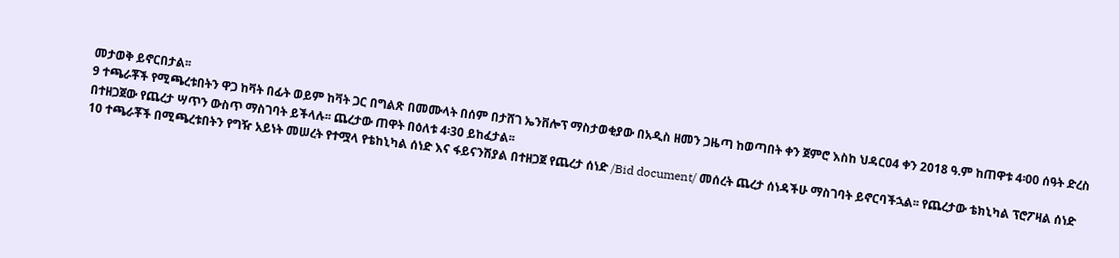መታወቅ ይኖርበታል፡፡
9 ተጫራቾች የሚጫረቱበትን ዋጋ ከቫት በፊት ወይም ከቫት ጋር በግልጽ በመሙላት በሰም በታሸገ ኤንቨሎፕ ማስታወቂያው በአዲስ ዘመን ጋዜጣ ከወጣበት ቀን ጀምሮ እስከ ህዳር04 ቀን 2018 ዓ.ም ከጠዋቱ 4፡00 ሰዓት ድረስ በተዘጋጀው የጨረታ ሣጥን ውስጥ ማስገባት ይችላሉ፡፡ ጨረታው ጠዋት በዕለቱ 4፡30 ይከፈታል፡፡
10 ተጫራቾች በሚጫረቱበትን የግዥ አይነት መሠረት የተሟላ የቴከኒካል ሰነድ እና ፋይናንሽያል በተዘጋጀ የጨረታ ሰነድ /Bid document/ መሰረት ጨረታ ሰነዳችሁ ማስገባት ይኖርባችኋል፡፡ የጨረታው ቴክኒካል ፕሮፖዛል ሰነድ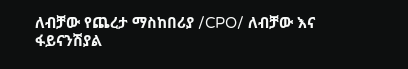ለብቻው የጨረታ ማስከበሪያ /CPO/ ለብቻው እና ፋይናንሽያል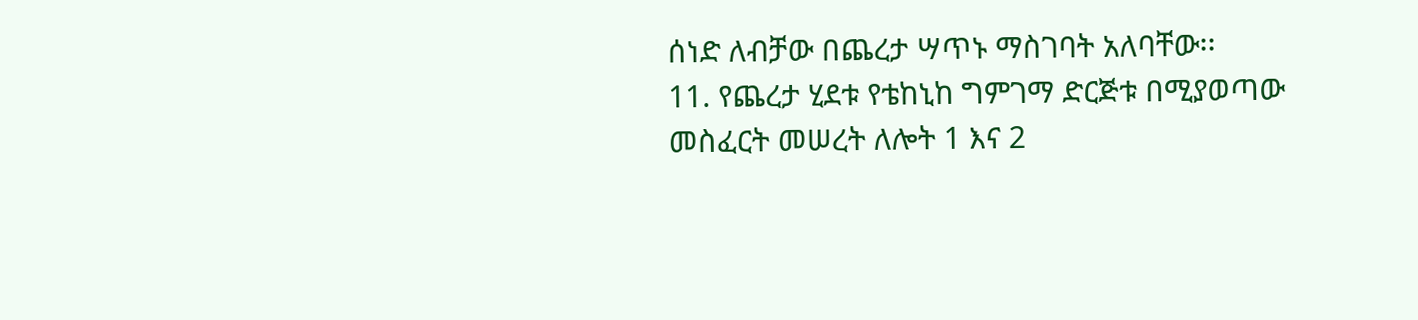ሰነድ ለብቻው በጨረታ ሣጥኑ ማስገባት አለባቸው፡፡
11. የጨረታ ሂደቱ የቴከኒከ ግምገማ ድርጅቱ በሚያወጣው መስፈርት መሠረት ለሎት 1 እና 2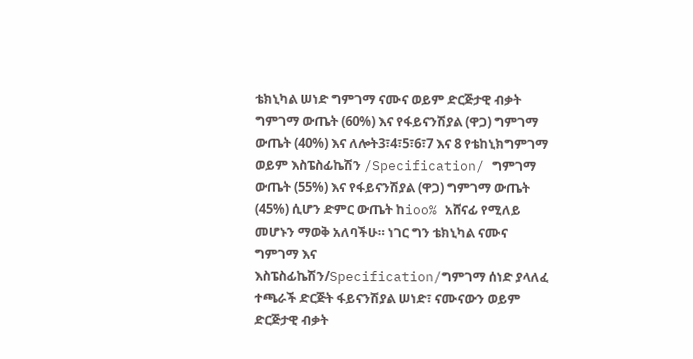ቴክኒካል ሠነድ ግምገማ ናሙና ወይም ድርጅታዊ ብቃት ግምገማ ውጤት (60%) እና የፋይናንሽያል (ዋጋ) ግምገማ ውጤት (40%) እና ለሎት3፣4፣5፣6፣7 እና 8 የቴከኒክግምገማ ወይም እስፔስፊኬሽን /Specification/ ግምገማ ውጤት (55%) እና የፋይናንሽያል (ዋጋ) ግምገማ ውጤት (45%) ሲሆን ድምር ውጤት ከioo% አሸናፊ የሚለይ መሆኑን ማወቅ አለባችሁ። ነገር ግን ቴክኒካል ናሙና ግምገማ እና እስፔስፊኬሽን/Specification/ግምገማ ሰነድ ያላለፈ ተጫራች ድርጅት ፋይናንሽያል ሠነድ፣ ናሙናውን ወይም ድርጅታዊ ብቃት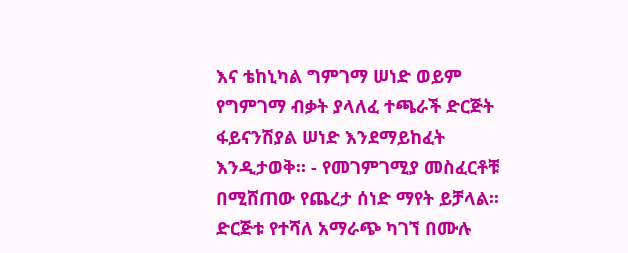እና ቴከኒካል ግምገማ ሠነድ ወይም የግምገማ ብቃት ያላለፈ ተጫራች ድርጅት ፋይናንሽያል ሠነድ እንደማይከፈት እንዲታወቅ፡፡ - የመገምገሚያ መስፈርቶቹ
በሚሸጠው የጨረታ ሰነድ ማየት ይቻላል፡፡
ድርጅቱ የተሻለ አማራጭ ካገኘ በሙሉ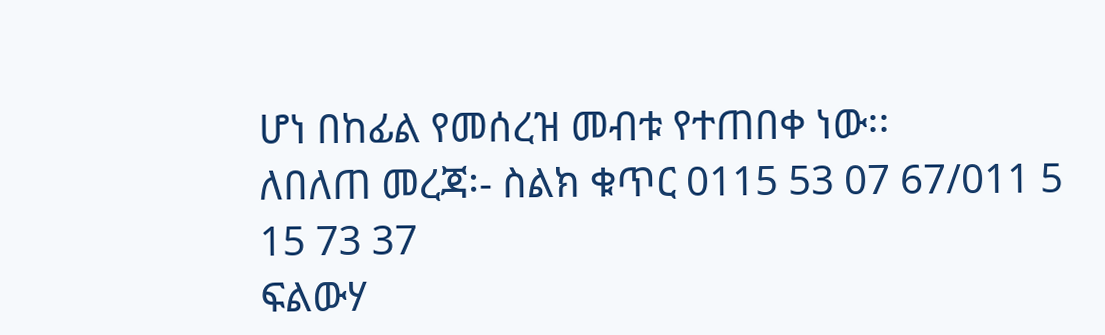ሆነ በከፊል የመሰረዝ መብቱ የተጠበቀ ነው፡፡
ለበለጠ መረጃ፡- ስልክ ቁጥር 0115 53 07 67/011 5 15 73 37
ፍልውሃ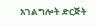አገልግሎት ድርጅት